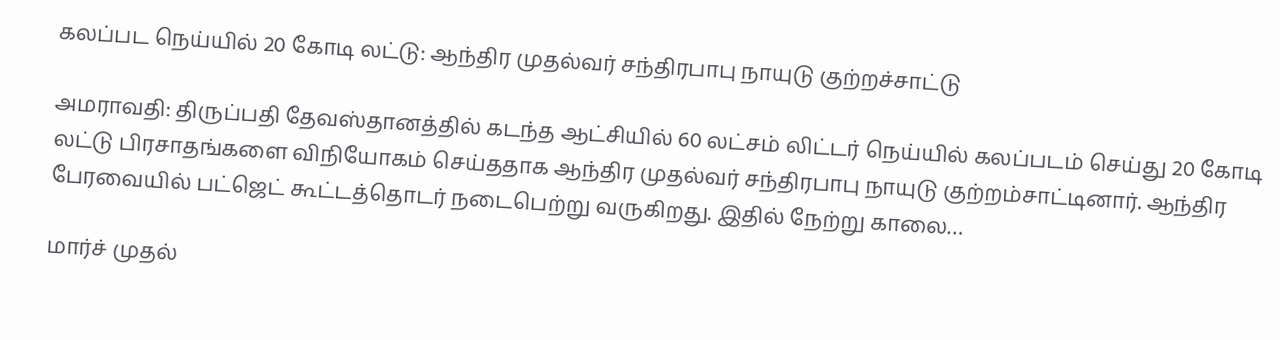கலப்பட நெய்யில் 20 கோடி லட்டு: ஆந்திர முதல்வர் சந்திரபாபு நாயுடு குற்றச்சாட்டு

அமராவதி: திருப்பதி தேவஸ்தானத்தில் கடந்த ஆட்சியில் 60 லட்சம் லிட்டர் நெய்யில் கலப்படம் செய்து 20 கோடி லட்டு பிரசாதங்களை விநியோகம் செய்ததாக ஆந்திர முதல்வர் சந்திரபாபு நாயுடு குற்றம்சாட்டினார். ஆந்திர பேரவையில் பட்ஜெட் கூட்டத்தொடர் நடைபெற்று வருகிறது. இதில் நேற்று காலை…

மார்ச் முதல்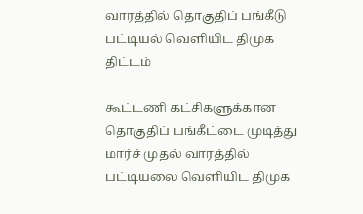வாரத்தில் தொகுதிப் பங்கீடு பட்டியல் வெளியிட திமுக திட்டம்

கூட்டணி கட்சிகளுக்கான தொகுதிப் பங்கீட்டை முடித்து மார்ச் முதல் வாரத்தில் பட்டியலை வெளியிட திமுக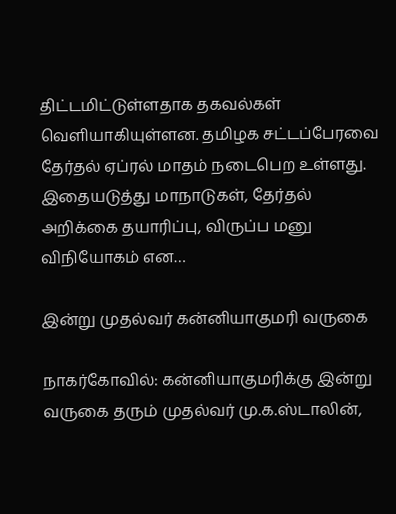திட்டமிட்டுள்ளதாக தகவல்கள் வெளியாகியுள்ளன. தமிழக சட்டப்பேரவை தேர்தல் ஏப்ரல் மாதம் நடைபெற உள்ளது. இதையடுத்து மாநாடுகள், தேர்தல் அறிக்கை தயாரிப்பு, விருப்ப மனு விநியோகம் என…

இன்று முதல்வர் கன்னியாகுமரி வருகை

நாகர்கோவில்: கன்னியாகுமரிக்கு இன்று வருகை தரும் முதல்வர் மு.க.ஸ்டாலின்,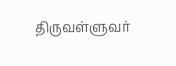திருவள்ளுவர்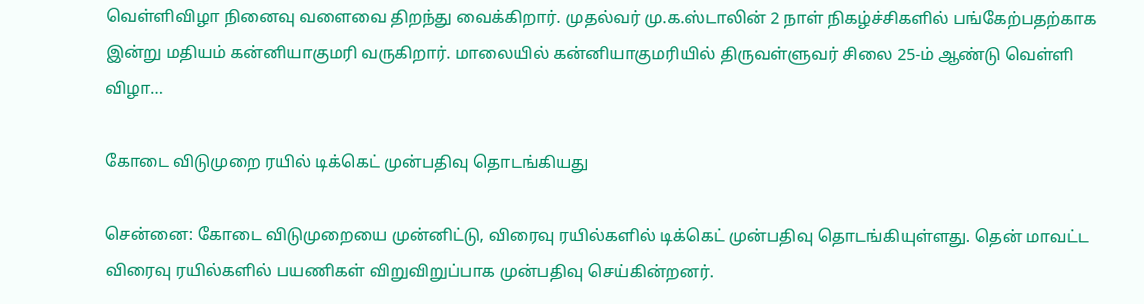வெள்ளிவிழா நினைவு வளைவை திறந்து வைக்கிறார். முதல்வர் மு.க.ஸ்டாலின் 2 நாள் நிகழ்ச்சிகளில் பங்கேற்பதற்காக இன்று மதியம் கன்னியாகுமரி வருகிறார். மாலையில் கன்னியாகுமரியில் திருவள்ளுவர் சிலை 25-ம் ஆண்டு வெள்ளி விழா…

கோடை விடுமுறை ரயில் டிக்கெட் முன்பதிவு தொடங்கியது

சென்னை: கோடை விடுமுறையை முன்னிட்டு, விரைவு ரயில்களில் டிக்கெட் முன்பதிவு தொடங்கியுள்ளது. தென் மாவட்ட விரைவு ரயில்களில் பயணிகள் விறுவிறுப்பாக முன்பதிவு செய்கின்றனர்.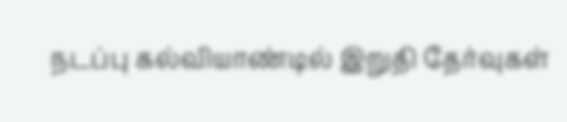நடப்பு கல்வியாண்டில் இறுதி தேர்வுகள்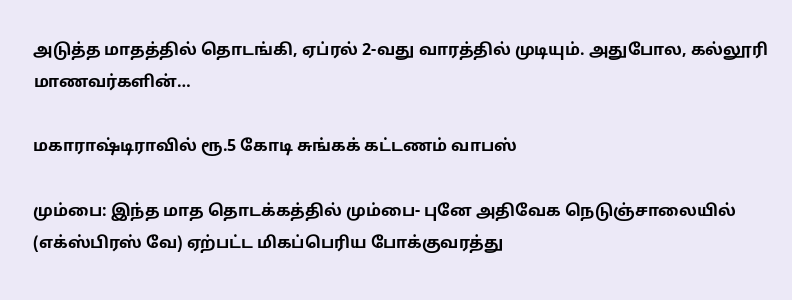அடுத்த மாதத்தில் தொடங்கி, ஏப்ரல் 2-வது வாரத்தில் முடியும். அதுபோல, கல்லூரி மாணவர்களின்…

மகாராஷ்டிராவில் ரூ.5 கோடி சுங்கக் கட்டணம் வாபஸ்

மும்பை: இந்த மாத தொடக்கத்தில் மும்பை- புனே அதிவேக நெடுஞ்சாலையில் (எக்ஸ்பிரஸ் வே) ஏற்பட்ட மிகப்பெரிய போக்குவரத்து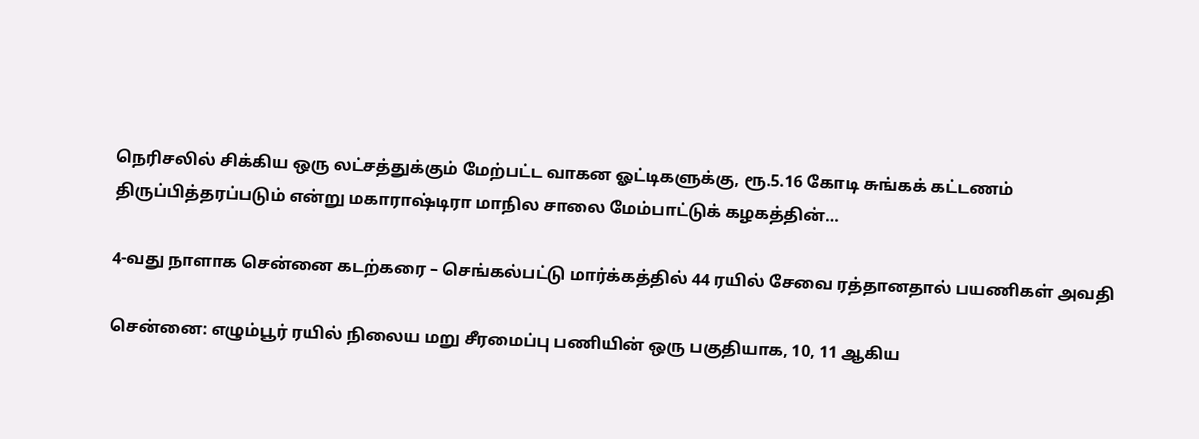நெரிசலில் சிக்கிய ஒரு லட்சத்துக்கும் மேற்பட்ட வாகன ஓட்டிகளுக்கு, ரூ.5.16 கோடி சுங்கக் கட்டணம் திருப்பித்தரப்படும் என்று மகாராஷ்டிரா மாநில சாலை மேம்பாட்டுக் கழகத்தின்…

4-வது நாளாக சென்னை கடற்கரை – செங்கல்பட்டு மார்க்கத்தில் 44 ரயில் சேவை ரத்தானதால் பயணிகள் அவதி

சென்னை: எழும்பூர் ரயில் நிலைய மறு சீரமைப்பு பணியின் ஒரு பகுதியாக, 10, 11 ஆகிய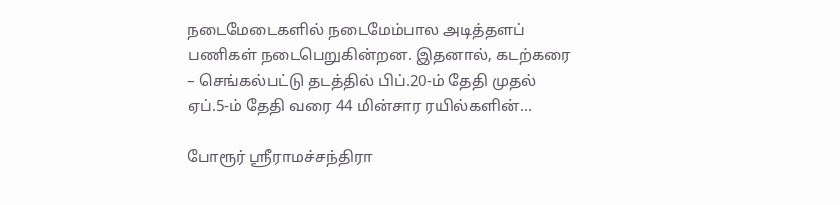நடைமேடைகளில் நடைமேம்பால அடித்தளப் பணிகள் நடைபெறுகின்றன. இதனால், கடற்கரை – செங்கல்பட்டு தடத்தில் பிப்.20-ம் தேதி முதல் ஏப்.5-ம் தேதி வரை 44 மின்சார ரயில்களின்…

போரூர் ஸ்ரீராமச்சந்திரா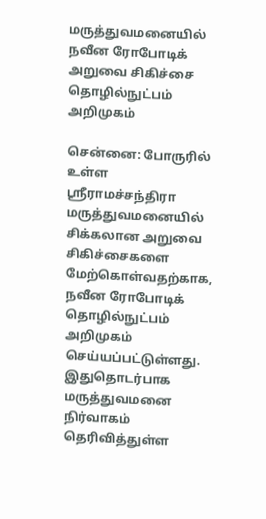மருத்துவமனையில் நவீன ரோபோடிக் அறுவை சிகிச்சை தொழில்நுட்பம் அறிமுகம்

சென்னை: போருரில் உள்ள ஸ்ரீராமச்சந்திரா மருத்துவமனையில் சிக்கலான அறுவை சிகிச்சைகளை மேற்கொள்வதற்காக, நவீன ரோபோடிக் தொழில்நுட்பம் அறிமுகம் செய்யப்பட்டுள்ளது. இதுதொடர்பாக மருத்துவமனை நிர்வாகம் தெரிவித்துள்ள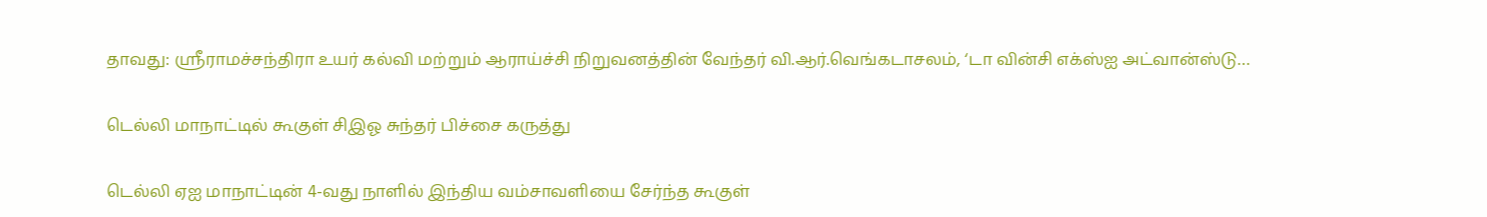தாவது: ஸ்ரீராமச்சந்திரா உயர் கல்வி மற்றும் ஆராய்ச்சி நிறுவனத்தின் வேந்தர் வி.ஆர்.வெங்கடாசலம், ‘டா வின்சி எக்ஸ்ஐ அட்வான்ஸ்டு…

டெல்லி மாநாட்டில் கூகுள் சிஇஓ சுந்தர் பிச்சை கருத்து

டெல்லி ஏஐ மாநாட்டின் 4-வது நாளில் இந்திய வம்சாவளியை சேர்ந்த கூகுள்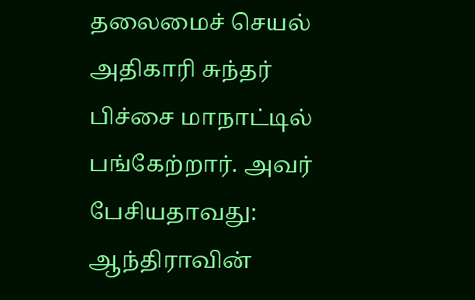தலைமைச் செயல் அதிகாரி சுந்தர் பிச்சை மாநாட்டில் பங்கேற்றார். அவர் பேசியதாவது: ஆந்திராவின்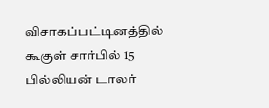விசாகப்பட்டினத்தில் கூகுள் சார்பில் 15 பில்லியன் டாலர்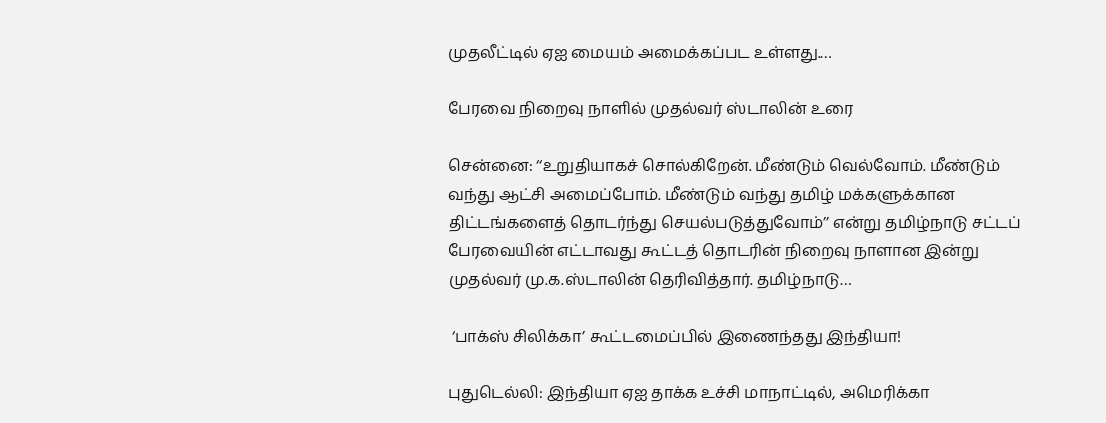முதலீட்டில் ஏஐ மையம் அமைக்கப்பட உள்ளது.…

பேரவை நிறைவு நாளில் முதல்வர் ஸ்டாலின் உரை

சென்னை: ‘‘உறுதியாகச் சொல்கிறேன். மீண்டும் வெல்வோம். மீண்டும் வந்து ஆட்சி அமைப்போம். மீண்டும் வந்து தமிழ் மக்களுக்கான திட்டங்களைத் தொடர்ந்து செயல்படுத்துவோம்’’ என்று தமிழ்நாடு சட்டப் பேரவையின் எட்டாவது கூட்டத் தொடரின் நிறைவு நாளான இன்று முதல்வர் மு.க.ஸ்டாலின் தெரிவித்தார். தமிழ்நாடு…

 ‘பாக்ஸ் சிலிக்கா’ கூட்டமைப்பில் இணைந்தது இந்தியா!

புதுடெல்லி: இந்தியா ஏஐ தாக்க உச்சி மாநாட்டில், அமெரிக்கா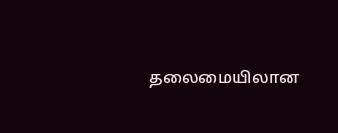தலைமையிலான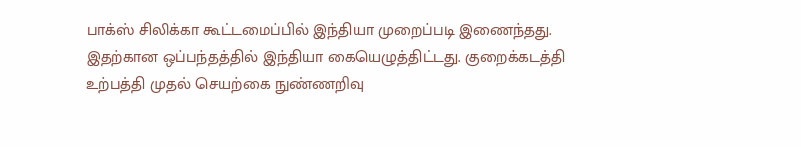பாக்ஸ் சிலிக்கா கூட்டமைப்பில் இந்தியா முறைப்படி இணைந்தது. இதற்கான ஒப்பந்தத்தில் இந்தியா கையெழுத்திட்டது. குறைக்கடத்தி உற்பத்தி முதல் செயற்கை நுண்ணறிவு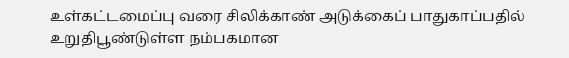உள்கட்டமைப்பு வரை சிலிக்காண் அடுக்கைப் பாதுகாப்பதில் உறுதிபூண்டுள்ள நம்பகமான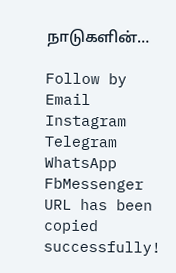நாடுகளின்…

Follow by Email
Instagram
Telegram
WhatsApp
FbMessenger
URL has been copied successfully!